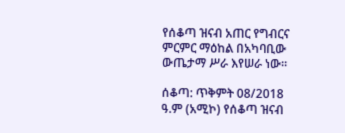የሰቆጣ ዝናብ አጠር የግብርና ምርምር ማዕከል በአካባቢው ውጤታማ ሥራ እየሠራ ነው።

ሰቆጣ: ጥቅምት 08/2018 ዓ.ም (አሚኮ) የሰቆጣ ዝናብ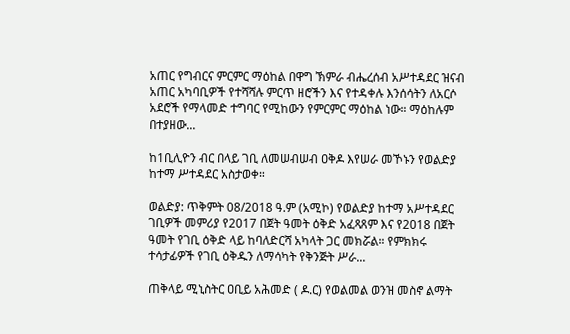አጠር የግብርና ምርምር ማዕከል በዋግ ኽምራ ብሔረሰብ አሥተዳደር ዝናብ አጠር አካባቢዎች የተሻሻሉ ምርጥ ዘሮችን እና የተዳቀሉ እንሰሳትን ለአርሶ አደሮች የማላመድ ተግባር የሚከውን የምርምር ማዕከል ነው። ማዕከሉም በተያዘው...

ከ1ቢሊዮን ብር በላይ ገቢ ለመሠብሠብ ዐቅዶ እየሠራ መኾኑን የወልድያ ከተማ ሥተዳደር አስታወቀ።

ወልድያ: ጥቅምት 08/2018 ዓ.ም (አሚኮ) የወልድያ ከተማ አሥተዳደር ገቢዎች መምሪያ የ2017 በጀት ዓመት ዕቅድ አፈጻጸም እና የ2018 በጀት ዓመት የገቢ ዕቅድ ላይ ከባለድርሻ አካላት ጋር መክሯል። የምክክሩ ተሳታፊዎች የገቢ ዕቅዱን ለማሳካት የቅንጅት ሥራ...

ጠቅላይ ሚኒስትር ዐቢይ አሕመድ ( ዶ.ር) የወልመል ወንዝ መስኖ ልማት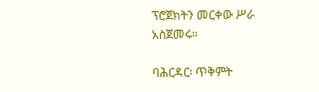ፕሮጀክትን መርቀው ሥራ አስጀመሩ።

ባሕርዳር፡ ጥቅምት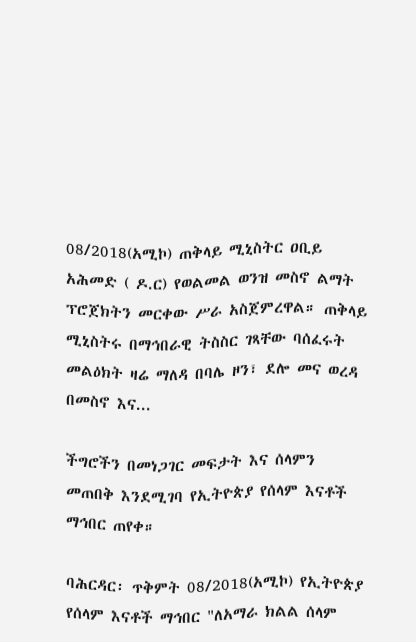08/2018(አሚኮ) ጠቅላይ ሚኒስትር ዐቢይ አሕመድ ( ዶ.ር) የወልመል ወንዝ መስኖ ልማት ፕሮጀክትን መርቀው ሥራ አስጀምረዋል። ጠቅላይ ሚኒስትሩ በማኅበራዊ ትስስር ገጻቸው ባሰፈሩት መልዕክት ዛሬ ማለዳ በባሌ ዞን፣ ደሎ መና ወረዳ በመስኖ እና...

ችግሮችን በመነጋገር መፍታት እና ሰላምን መጠበቅ እንደሚገባ የኢትዮጵያ የሰላም እናቶች ማኅበር ጠየቀ።

ባሕርዳር፡ ጥቅምት 08/2018(አሚኮ) የኢትዮጵያ የሰላም እናቶች ማኅበር "ለአማራ ክልል ሰላም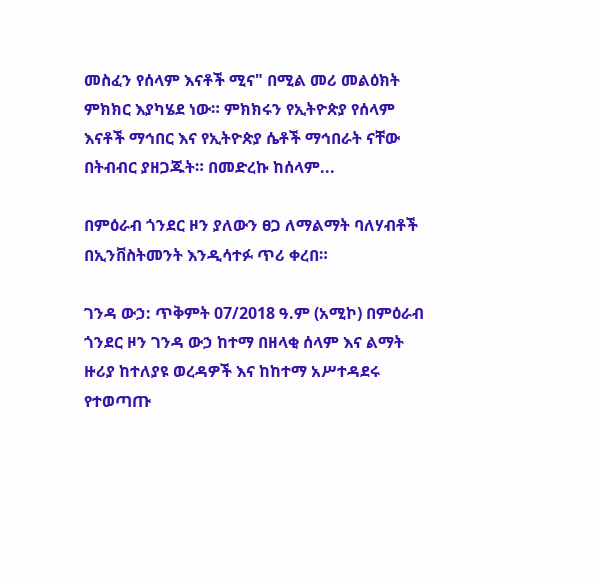መስፈን የሰላም እናቶች ሚና" በሚል መሪ መልዕክት ምክክር እያካሄደ ነው። ምክክሩን የኢትዮጵያ የሰላም እናቶች ማኅበር እና የኢትዮጵያ ሴቶች ማኅበራት ናቸው በትብብር ያዘጋጁት። በመድረኩ ከሰላም...

በምዕራብ ጎንደር ዞን ያለውን ፀጋ ለማልማት ባለሃብቶች በኢንቨስትመንት እንዲሳተፉ ጥሪ ቀረበ።

ገንዳ ውኃ: ጥቅምት 07/2018 ዓ.ም (አሚኮ) በምዕራብ ጎንደር ዞን ገንዳ ውኃ ከተማ በዘላቂ ሰላም እና ልማት ዙሪያ ከተለያዩ ወረዳዎች እና ከከተማ አሥተዳደሩ የተወጣጡ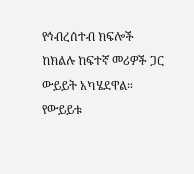የኅብረሰተብ ክፍሎች ከክልሉ ከፍተኛ መሪዎች ጋር ውይይት አካሄደዋል። የውይይቱ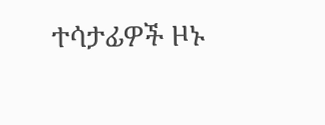ተሳታፊዎች ዞኑ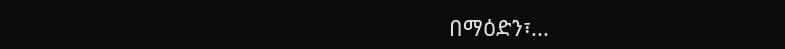በማዕድን፣...